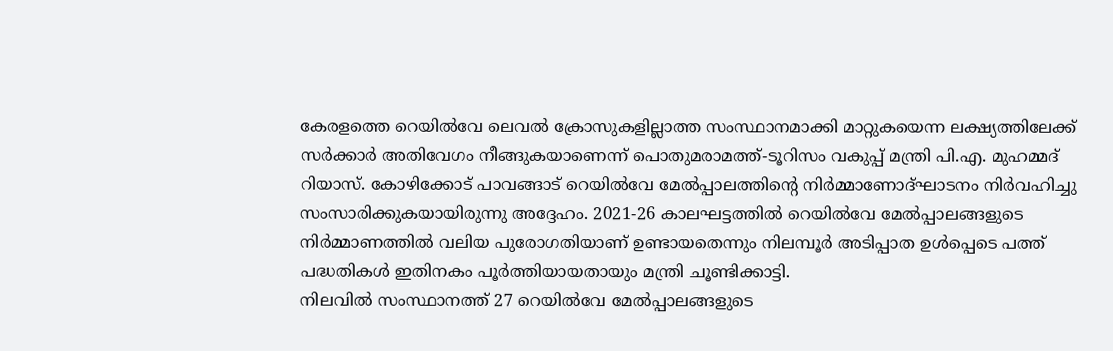കേരളത്തെ റെയിൽവേ ലെവൽ ക്രോസുകളില്ലാത്ത സംസ്ഥാനമാക്കി മാറ്റുകയെന്ന ലക്ഷ്യത്തിലേക്ക് സർക്കാർ അതിവേഗം നീങ്ങുകയാണെന്ന് പൊതുമരാമത്ത്-ടൂറിസം വകുപ്പ് മന്ത്രി പി.എ. മുഹമ്മദ് റിയാസ്. കോഴിക്കോട് പാവങ്ങാട് റെയിൽവേ മേൽപ്പാലത്തിന്റെ നിർമ്മാണോദ്ഘാടനം നിർവഹിച്ചു സംസാരിക്കുകയായിരുന്നു അദ്ദേഹം. 2021-26 കാലഘട്ടത്തിൽ റെയിൽവേ മേൽപ്പാലങ്ങളുടെ നിർമ്മാണത്തിൽ വലിയ പുരോഗതിയാണ് ഉണ്ടായതെന്നും നിലമ്പൂർ അടിപ്പാത ഉൾപ്പെടെ പത്ത് പദ്ധതികൾ ഇതിനകം പൂർത്തിയായതായും മന്ത്രി ചൂണ്ടിക്കാട്ടി.
നിലവിൽ സംസ്ഥാനത്ത് 27 റെയിൽവേ മേൽപ്പാലങ്ങളുടെ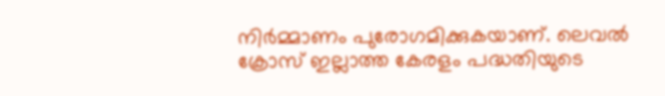നിർമ്മാണം പുരോഗമിക്കുകയാണ്. ലെവൽ ക്രോസ് ഇല്ലാത്ത കേരളം പദ്ധതിയുടെ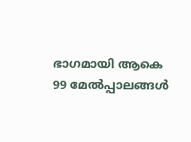ഭാഗമായി ആകെ 99 മേൽപ്പാലങ്ങൾ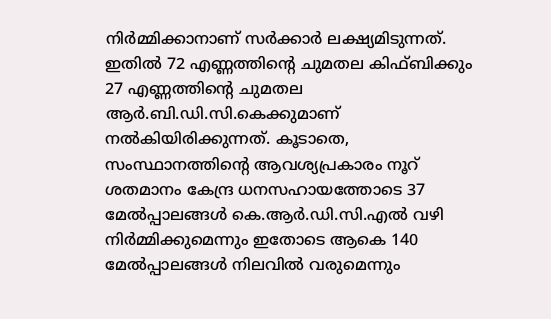നിർമ്മിക്കാനാണ് സർക്കാർ ലക്ഷ്യമിടുന്നത്. ഇതിൽ 72 എണ്ണത്തിന്റെ ചുമതല കിഫ്ബിക്കും 27 എണ്ണത്തിന്റെ ചുമതല ആർ.ബി.ഡി.സി.കെക്കുമാണ് നൽകിയിരിക്കുന്നത്. കൂടാതെ, സംസ്ഥാനത്തിന്റെ ആവശ്യപ്രകാരം നൂറ് ശതമാനം കേന്ദ്ര ധനസഹായത്തോടെ 37 മേൽപ്പാലങ്ങൾ കെ.ആർ.ഡി.സി.എൽ വഴി നിർമ്മിക്കുമെന്നും ഇതോടെ ആകെ 140 മേൽപ്പാലങ്ങൾ നിലവിൽ വരുമെന്നും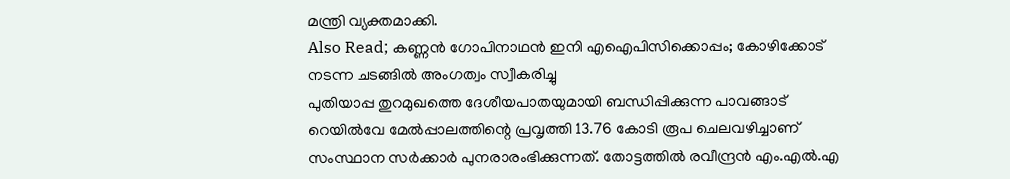മന്ത്രി വ്യക്തമാക്കി.
Also Read; കണ്ണൻ ഗോപിനാഥൻ ഇനി എഐപിസിക്കൊപ്പം; കോഴിക്കോട് നടന്ന ചടങ്ങിൽ അംഗത്വം സ്വീകരിച്ചു
പുതിയാപ്പ തുറമുഖത്തെ ദേശീയപാതയുമായി ബന്ധിപ്പിക്കുന്ന പാവങ്ങാട് റെയിൽവേ മേൽപ്പാലത്തിന്റെ പ്രവൃത്തി 13.76 കോടി രൂപ ചെലവഴിച്ചാണ് സംസ്ഥാന സർക്കാർ പുനരാരംഭിക്കുന്നത്. തോട്ടത്തിൽ രവീന്ദ്രൻ എം.എൽ.എ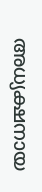അധ്യക്ഷനായ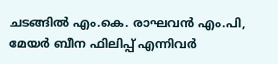ചടങ്ങിൽ എം.കെ. രാഘവൻ എം.പി, മേയർ ബീന ഫിലിപ്പ് എന്നിവർ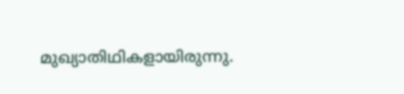മുഖ്യാതിഥികളായിരുന്നു.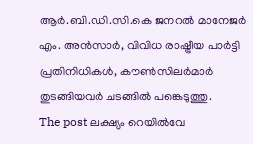ആർ.ബി.ഡി.സി.കെ ജനറൽ മാനേജർ എം. അൻസാർ, വിവിധ രാഷ്ട്രീയ പാർട്ടി പ്രതിനിധികൾ, കൗൺസിലർമാർ തുടങ്ങിയവർ ചടങ്ങിൽ പങ്കെടുത്തു.
The post ലക്ഷ്യം റെയിൽവേ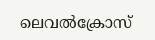ലെവൽക്രോസ്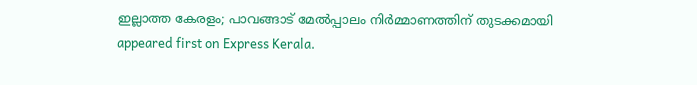ഇല്ലാത്ത കേരളം; പാവങ്ങാട് മേൽപ്പാലം നിർമ്മാണത്തിന് തുടക്കമായി appeared first on Express Kerala.